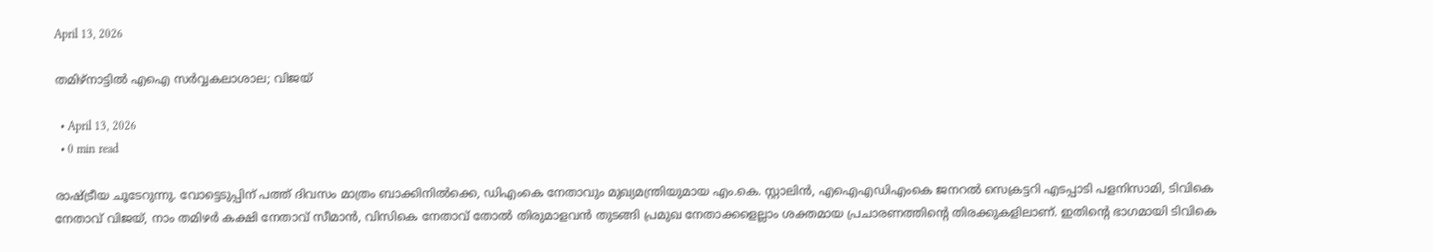April 13, 2026

തമിഴ്നാട്ടിൽ എഐ സര്‍വ്വകലാശാല; വിജയ്‌

  • April 13, 2026
  • 0 min read

രാഷ്ട്രീയ ചൂടേറുന്നു. വോട്ടെടുപ്പിന് പത്ത് ദിവസം മാത്രം ബാക്കിനിൽക്കെ, ഡിഎംകെ നേതാവും മുഖ്യമന്ത്രിയുമായ എം.കെ. സ്റ്റാലിൻ, എഐഎഡിഎംകെ ജനറൽ സെക്രട്ടറി എടപ്പാടി പളനിസാമി, ടിവികെ നേതാവ് വിജയ്, നാം തമിഴർ കക്ഷി നേതാവ് സീമാൻ, വിസികെ നേതാവ് തോൽ തിരുമാളവൻ തുടങ്ങി പ്രമുഖ നേതാക്കളെല്ലാം ശക്തമായ പ്രചാരണത്തിന്റെ തിരക്കുകളിലാണ്. ഇതിന്റെ ഭാഗമായി ടിവികെ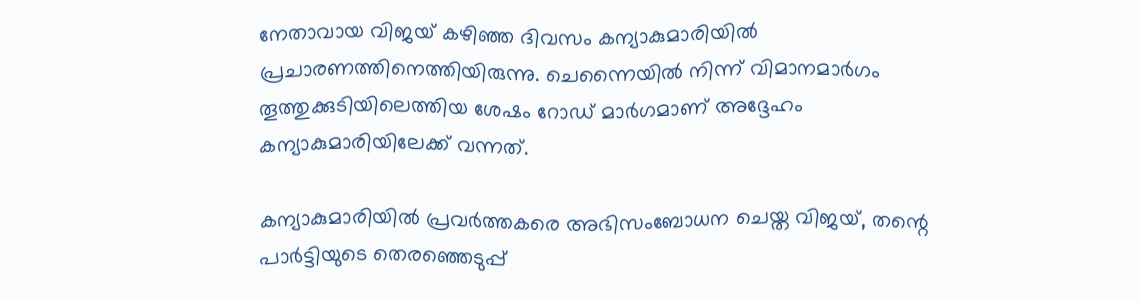നേതാവായ വിജയ് കഴിഞ്ഞ ദിവസം കന്യാകുമാരിയിൽ പ്രചാരണത്തിനെത്തിയിരുന്നു. ചെന്നൈയിൽ നിന്ന് വിമാനമാർഗം തൂത്തുക്കുടിയിലെത്തിയ ശേഷം റോഡ് മാർഗമാണ് അദ്ദേഹം കന്യാകുമാരിയിലേക്ക് വന്നത്.

കന്യാകുമാരിയിൽ പ്രവർത്തകരെ അഭിസംബോധന ചെയ്ത വിജയ്, തന്റെ പാർട്ടിയുടെ തെരഞ്ഞെടുപ്പ്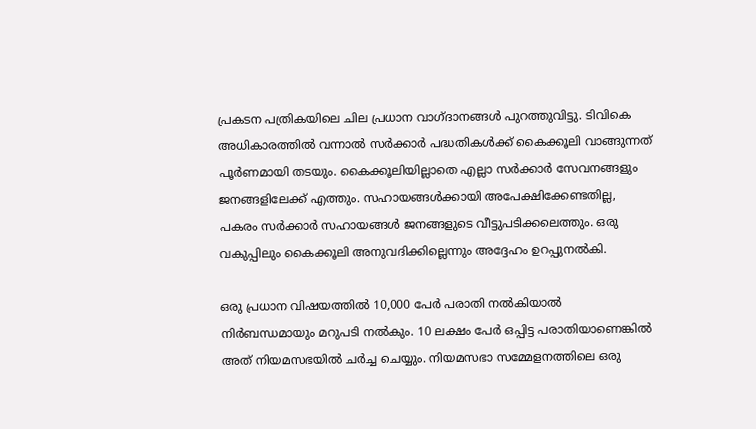പ്രകടന പത്രികയിലെ ചില പ്രധാന വാഗ്ദാനങ്ങൾ പുറത്തുവിട്ടു. ടിവികെ അധികാരത്തിൽ വന്നാൽ സർക്കാർ പദ്ധതികൾക്ക് കൈക്കൂലി വാങ്ങുന്നത് പൂർണമായി തടയും. കൈക്കൂലിയില്ലാതെ എല്ലാ സർക്കാർ സേവനങ്ങളും ജനങ്ങളിലേക്ക് എത്തും. സഹായങ്ങൾക്കായി അപേക്ഷിക്കേണ്ടതില്ല, പകരം സർക്കാർ സഹായങ്ങൾ ജനങ്ങളുടെ വീട്ടുപടിക്കലെത്തും. ഒരു വകുപ്പിലും കൈക്കൂലി അനുവദിക്കില്ലെന്നും അദ്ദേഹം ഉറപ്പുനൽകി.

ഒരു പ്രധാന വിഷയത്തിൽ 10,000 പേർ പരാതി നൽകിയാൽ നിർബന്ധമായും മറുപടി നൽകും. 10 ലക്ഷം പേർ ഒപ്പിട്ട പരാതിയാണെങ്കിൽ അത് നിയമസഭയിൽ ചർച്ച ചെയ്യും. നിയമസഭാ സമ്മേളനത്തിലെ ഒരു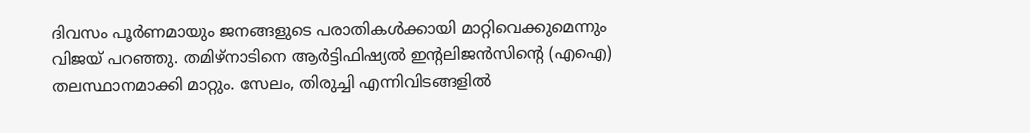ദിവസം പൂർണമായും ജനങ്ങളുടെ പരാതികൾക്കായി മാറ്റിവെക്കുമെന്നും വിജയ് പറഞ്ഞു. തമിഴ്‌നാടിനെ ആർട്ടിഫിഷ്യൽ ഇൻ്റലിജൻസിൻ്റെ (എഐ) തലസ്ഥാനമാക്കി മാറ്റും. സേലം, തിരുച്ചി എന്നിവിടങ്ങളിൽ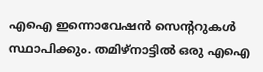എഐ ഇന്നൊവേഷൻ സെൻ്ററുകൾ സ്ഥാപിക്കും. തമിഴ്‌നാട്ടിൽ ഒരു എഐ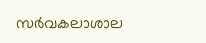സർവകലാശാല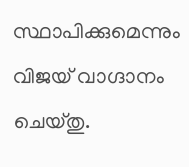സ്ഥാപിക്കുമെന്നും വിജയ് വാഗ്ദാനം ചെയ്തു.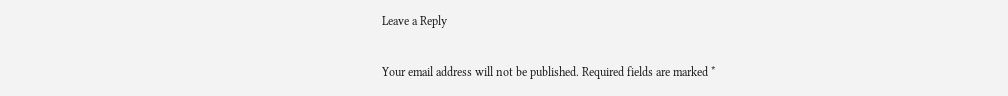Leave a Reply

Your email address will not be published. Required fields are marked *